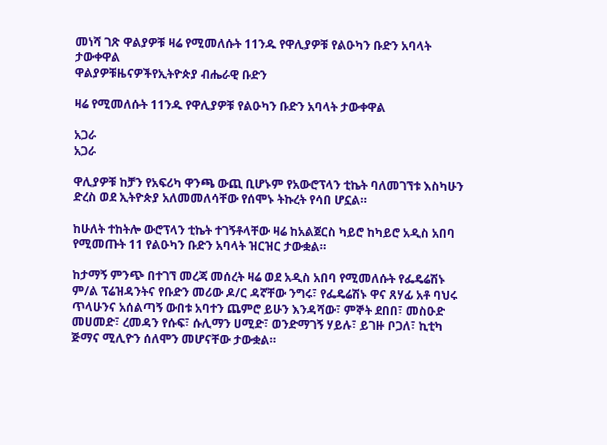መነሻ ገጽ ዋልያዎቹ ዛሬ የሚመለሱት 11ንዱ የዋሊያዎቹ የልዑካን ቡድን አባላት ታውቀዋል
ዋልያዎቹዜናዎችየኢትዮጵያ ብሔራዊ ቡድን

ዛሬ የሚመለሱት 11ንዱ የዋሊያዎቹ የልዑካን ቡድን አባላት ታውቀዋል

አጋራ
አጋራ

ዋሊያዎቹ ከቻን የአፍሪካ ዋንጫ ውጪ ቢሆኑም የአውሮፕላን ቲኬት ባለመገኘቱ እስካሁን ድረስ ወደ ኢትዮጵያ አለመመለሳቸው የሰሞኑ ትኩረት የሳበ ሆኗል።

ከሁለት ተከትሎ ውሮፕላን ቲኬት ተገኝቶላቸው ዛሬ ከአልጀርስ ካይሮ ከካይሮ አዲስ አበባ የሚመጡት 11 የልዑካን ቡድን አባላት ዝርዝር ታውቋል።

ከታማኝ ምንጭ በተገኘ መረጃ መሰረት ዛሬ ወደ አዲስ አበባ የሚመለሱት የፌዴሬሽኑ ም/ል ፕሬዝዳንትና የቡድን መሪው ዶ/ር ዳኛቸው ንግሩ፣ የፌዴሬሽኑ ዋና ጸሃፊ አቶ ባህሩ ጥላሁንና አሰልጣኝ ውበቱ አባተን ጨምሮ ይሁን እንዳሻው፣ ምኞት ደበበ፣ መስዑድ መሀመድ፣ ረመዳን የሱፍ፣ ሱሊማን ሀሚድ፣ ወንድማገኝ ሃይሉ፣ ይገዙ ቦጋለ፣ ኪቲካ ጅማና ሚሊዮን ሰለሞን መሆናቸው ታውቋል።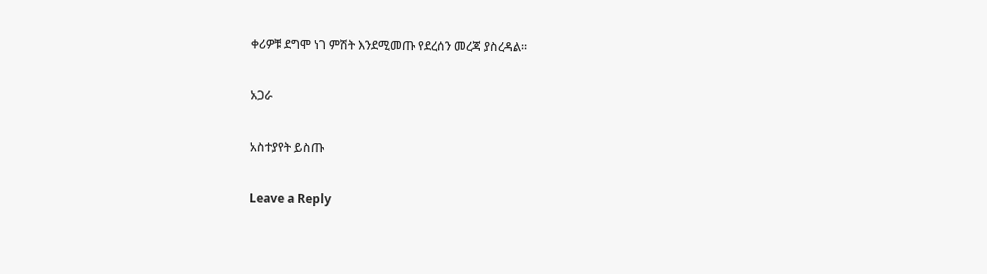ቀሪዎቹ ደግሞ ነገ ምሽት እንደሚመጡ የደረሰን መረጃ ያስረዳል።

አጋራ

አስተያየት ይስጡ

Leave a Reply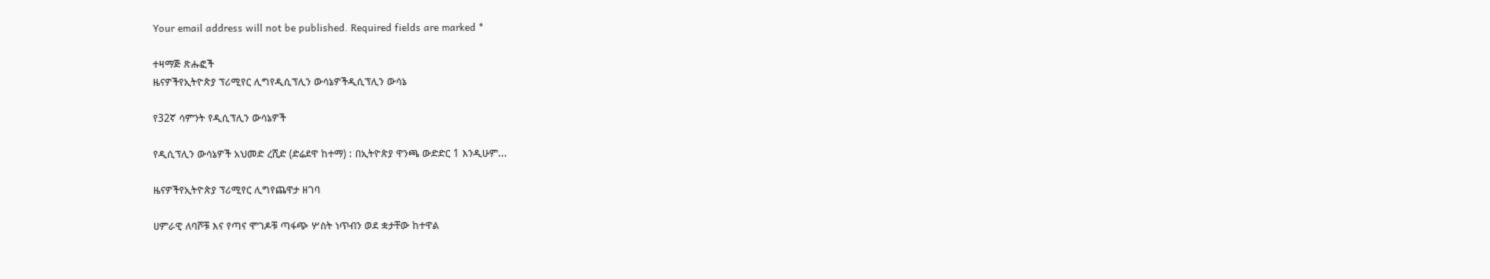Your email address will not be published. Required fields are marked *

ተዛማጅ ጽሑፎች
ዜናዎችየኢትዮጵያ ፕሪሚየር ሊግየዲሲፕሊን ውሳኔዎችዲሲፕሊን ውሳኔ

የ32ኛ ሳምንት የዲሲፕሊን ውሳኔዎች

የዲሲፕሊን ውሳኔዎች አህመድ ረሺድ (ድሬደዋ ከተማ) : በኢትዮጵያ ዋንጫ ውድድር 1 እንዲሁም...

ዜናዎችየኢትዮጵያ ፕሪሚየር ሊግየጨዋታ ዘገባ

ሀምራዊ ለባሾቹ እና የጣና ሞገዶቹ ጣፋጭ ሦስት ነጥብን ወደ ቋታቸው ከተዋል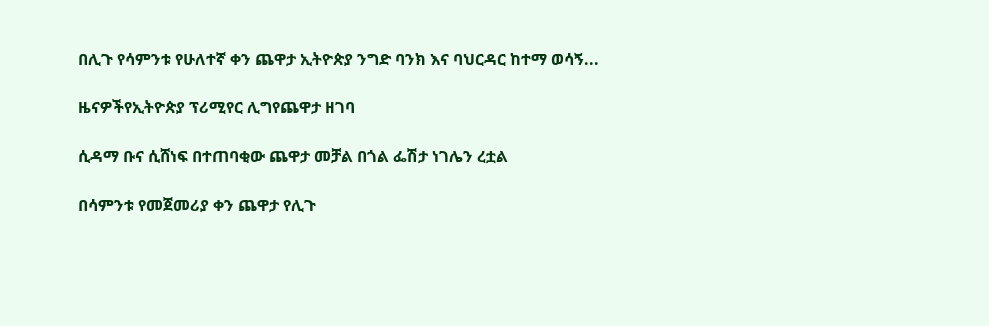በሊጉ የሳምንቱ የሁለተኛ ቀን ጨዋታ ኢትዮጵያ ንግድ ባንክ እና ባህርዳር ከተማ ወሳኝ...

ዜናዎችየኢትዮጵያ ፕሪሚየር ሊግየጨዋታ ዘገባ

ሲዳማ ቡና ሲሸነፍ በተጠባቂው ጨዋታ መቻል በጎል ፌሽታ ነገሌን ረቷል

በሳምንቱ የመጀመሪያ ቀን ጨዋታ የሊጉ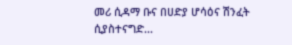መሪ ሲዳማ ቡና በሀድያ ሆሳዕና ሽንፈት ሲያስተናግድ...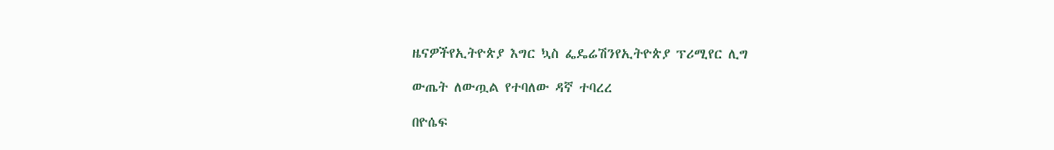ዜናዎችየኢትዮጵያ እግር ኳስ ፌዴሬሽንየኢትዮጵያ ፕሪሚየር ሊግ

ውጤት ለውጧል የተባለው ዳኛ ተባረረ

በዮሴፍ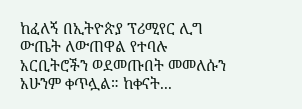ከፈለኝ በኢትዮጵያ ፕሪሚየር ሊግ ውጤት ለውጠዋል የተባሉ አርቢትሮችን ወደመጡበት መመለሱን አሁንም ቀጥሏል። ከቀናት...